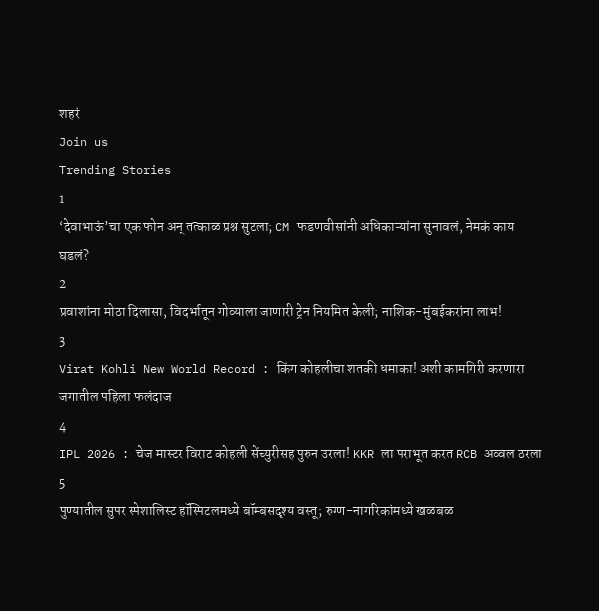शहरं
Join us
Trending Stories
1
‘देवाभाऊं’चा एक फोन अन् तत्काळ प्रश्न सुटला; CM फडणवीसांनी अधिकाऱ्यांना सुनावलं, नेमकं काय घडलं?
2
प्रवाशांना मोठा दिलासा, विदर्भातून गोव्याला जाणारी ट्रेन नियमित केली; नाशिक-मुंबईकरांना लाभ!
3
Virat Kohli New World Record : किंग कोहलीचा शतकी धमाका! अशी कामगिरी करणारा जगातील पहिला फलंदाज
4
IPL 2026 : चेज मास्टर विराट कोहली सेंच्युरीसह पुरुन उरला! KKR ला पराभूत करत RCB अव्वल ठरला
5
पुण्यातील सुपर स्पेशालिस्ट हॉस्पिटलमध्ये बॉम्बसदृश्य वस्तू; रुग्ण-नागरिकांमध्ये खळबळ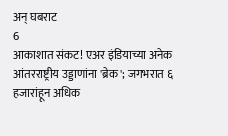अन् घबराट
6
आकाशात संकट! एअर इंडियाच्या अनेक आंतरराष्ट्रीय उड्डाणांना 'ब्रेक'; जगभरात ६ हजारांहून अधिक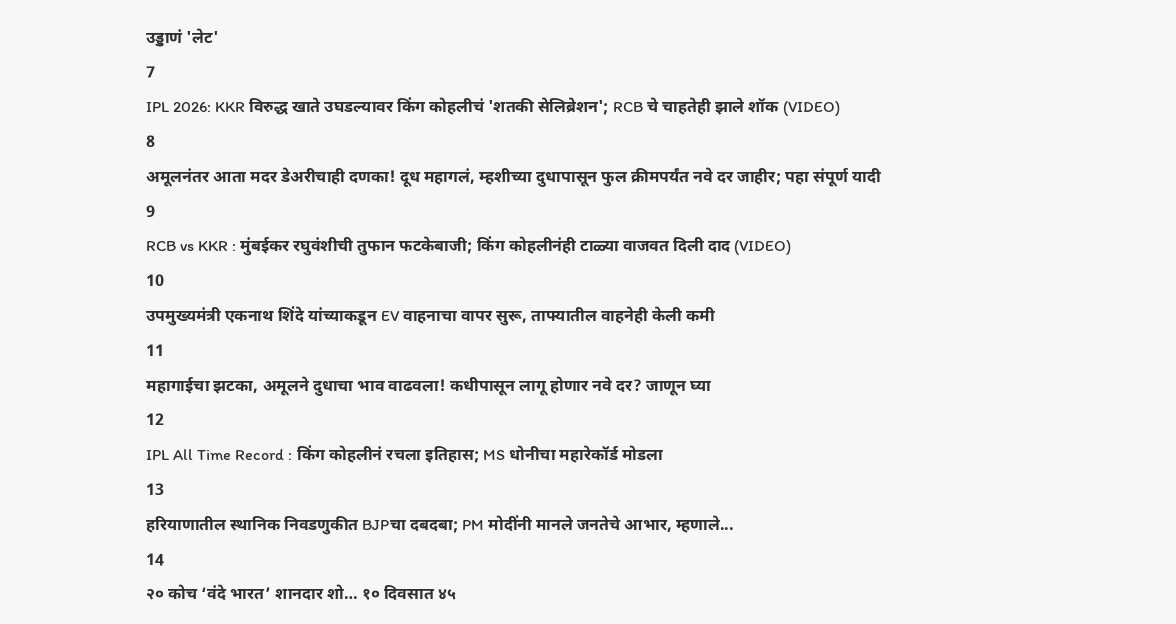उड्डाणं 'लेट'
7
IPL 2026: KKR विरुद्ध खाते उघडल्यावर किंग कोहलीचं 'शतकी सेलिब्रेशन'; RCB चे चाहतेही झाले शॉक (VIDEO)
8
अमूलनंतर आता मदर डेअरीचाही दणका! दूध महागलं, म्हशीच्या दुधापासून फुल क्रीमपर्यंत नवे दर जाहीर; पहा संपूर्ण यादी
9
RCB vs KKR : मुंबईकर रघुवंशीची तुफान फटकेबाजी; किंग कोहलीनंही टाळ्या वाजवत दिली दाद (VIDEO)
10
उपमुख्यमंत्री एकनाथ शिंदे यांच्याकडून EV वाहनाचा वापर सुरू, ताफ्यातील वाहनेही केली कमी
11
महागाईचा झटका, अमूलने दुधाचा भाव वाढवला! कधीपासून लागू होणार नवे दर? जाणून घ्या
12
IPL All Time Record : किंग कोहलीनं रचला इतिहास; MS धोनीचा महारेकॉर्ड मोडला
13
हरियाणातील स्थानिक निवडणुकीत BJPचा दबदबा; PM मोदींनी मानले जनतेचे आभार, म्हणाले...
14
२० कोच ‘वंदे भारत’ शानदार शो… १० दिवसात ४५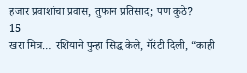हजार प्रवाशांचा प्रवास, तुफान प्रतिसाद; पण कुठे?
15
खरा मित्र… रशियाने पुन्हा सिद्ध केले, गॅरंटी दिली, “काही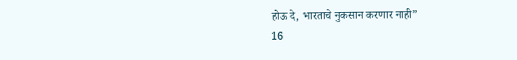होऊ दे, भारताचे नुकसान करणार नाही”
16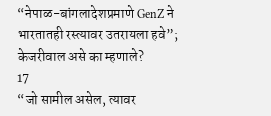“नेपाळ-बांगलादेशप्रमाणे GenZ ने भारतातही रस्त्यावर उतरायला हवे”; केजरीवाल असे का म्हणाले?
17
“जो सामील असेल, त्यावर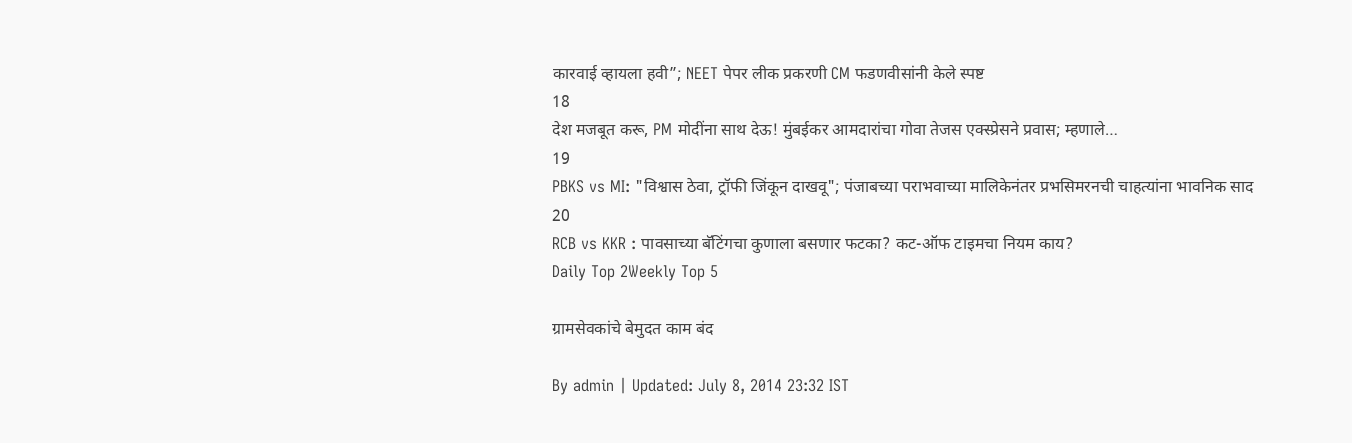कारवाई व्हायला हवी”; NEET पेपर लीक प्रकरणी CM फडणवीसांनी केले स्पष्ट
18
देश मजबूत करू, PM मोदींना साथ देऊ! मुंबईकर आमदारांचा गोवा तेजस एक्स्प्रेसने प्रवास; म्हणाले…
19
PBKS vs MI: "विश्वास ठेवा, ट्रॉफी जिंकून दाखवू"; पंजाबच्या पराभवाच्या मालिकेनंतर प्रभसिमरनची चाहत्यांना भावनिक साद
20
RCB vs KKR : पावसाच्या बॅटिंगचा कुणाला बसणार फटका? कट-ऑफ टाइमचा नियम काय?
Daily Top 2Weekly Top 5

ग्रामसेवकांचे बेमुदत काम बंद

By admin | Updated: July 8, 2014 23:32 IST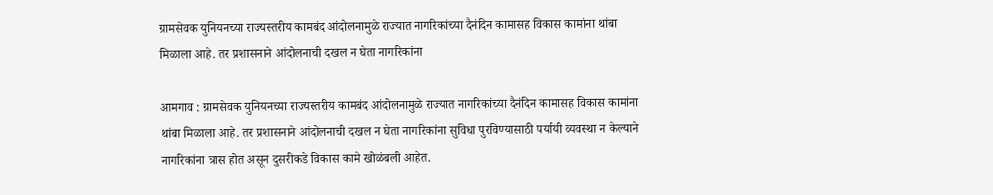ग्रामसेवक युनियनच्या राज्यस्तरीय कामबंद आंदोलनामुळे राज्यात नागरिकांच्या दैनंदिन कामासह विकास कामांना थांबा मिळाला आहे. तर प्रशासनाने आंदोलनाची दखल न घेता नागरिकांना

आमगाव : ग्रामसेवक युनियनच्या राज्यस्तरीय कामबंद आंदोलनामुळे राज्यात नागरिकांच्या दैनंदिन कामासह विकास कामांना थांबा मिळाला आहे. तर प्रशासनाने आंदोलनाची दखल न घेता नागरिकांना सुविधा पुरविण्यासाठी पर्यायी व्यवस्था न केल्याने नागरिकांना त्रास होत असून दुसरीकडे विकास कामे खोळंबली आहेत.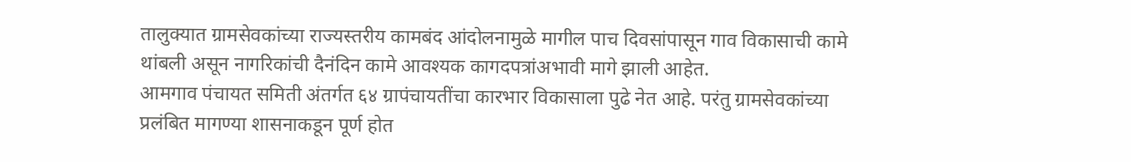तालुक्यात ग्रामसेवकांच्या राज्यस्तरीय कामबंद आंदोलनामुळे मागील पाच दिवसांपासून गाव विकासाची कामे थांबली असून नागरिकांची दैनंदिन कामे आवश्यक कागदपत्रांअभावी मागे झाली आहेत.
आमगाव पंचायत समिती अंतर्गत ६४ ग्रापंचायतींचा कारभार विकासाला पुढे नेत आहे. परंतु ग्रामसेवकांच्या प्रलंबित मागण्या शासनाकडून पूर्ण होत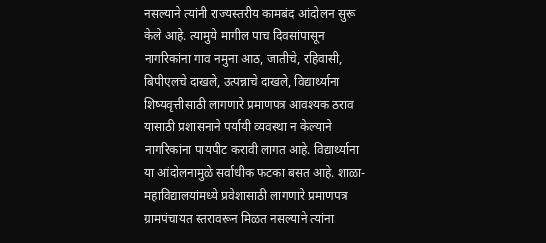नसल्याने त्यांनी राज्यस्तरीय कामबंद आंदोलन सुरू केले आहे. त्यामुये मागील पाच दिवसांपासून नागरिकांना गाव नमुना आठ, जातीचे, रहिवासी, बिपीएलचे दाखले, उत्पन्नाचे दाखले, विद्यार्थ्याना शिष्यवृत्तीसाठी लागणारे प्रमाणपत्र आवश्यक ठराव यासाठी प्रशासनाने पर्यायी व्यवस्था न केल्याने नागरिकांना पायपीट करावी लागत आहे. विद्यार्थ्याना या आंदोलनामुळे सर्वाधीक फटका बसत आहे. शाळा-महाविद्यालयांमध्ये प्रवेशासाठी लागणारे प्रमाणपत्र ग्रामपंचायत स्तरावरून मिळत नसल्याने त्यांना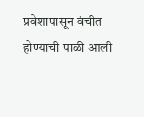प्रवेशापासून वंचीत होण्याची पाळी आली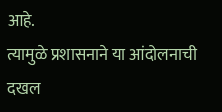आहे.
त्यामुळे प्रशासनाने या आंदोलनाची दखल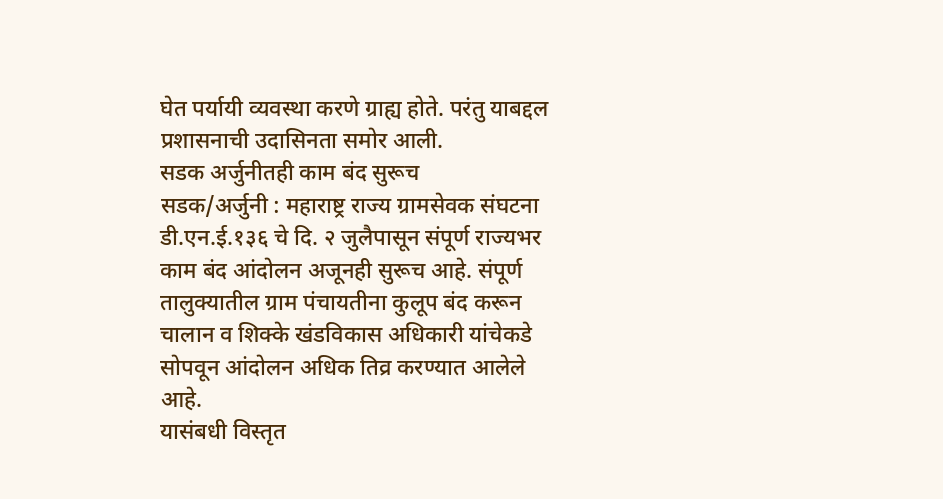घेत पर्यायी व्यवस्था करणे ग्राह्य होते. परंतु याबद्दल प्रशासनाची उदासिनता समोर आली.
सडक अर्जुनीतही काम बंद सुरूच
सडक/अर्जुनी : महाराष्ट्र राज्य ग्रामसेवक संघटना डी.एन.ई.१३६ चे दि. २ जुलैपासून संपूर्ण राज्यभर काम बंद आंदोलन अजूनही सुरूच आहे. संपूर्ण तालुक्यातील ग्राम पंचायतीना कुलूप बंद करून चालान व शिक्के खंडविकास अधिकारी यांचेकडे सोपवून आंदोलन अधिक तिव्र करण्यात आलेले आहे.
यासंबधी विस्तृत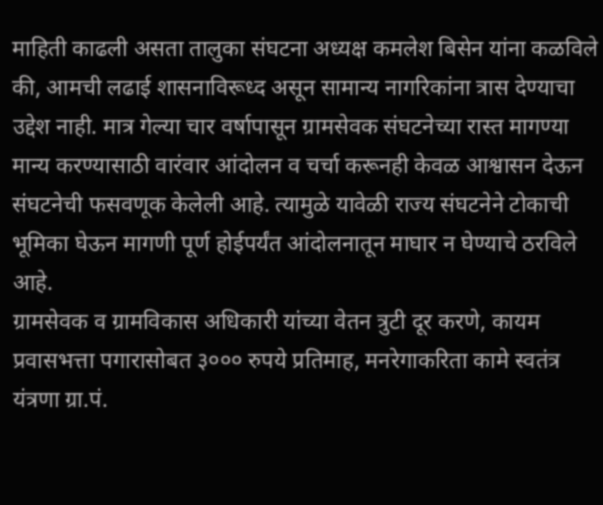माहिती काढली असता तालुका संघटना अध्यक्ष कमलेश बिसेन यांना कळविले की, आमची लढाई शासनाविरूध्द असून सामान्य नागरिकांना त्रास देण्याचा उद्देश नाही. मात्र गेल्या चार वर्षापासून ग्रामसेवक संघटनेच्या रास्त मागण्या मान्य करण्यासाठी वारंवार आंदोलन व चर्चा करूनही केवळ आश्वासन देऊन संघटनेची फसवणूक केलेली आहे. त्यामुळे यावेळी राज्य संघटनेने टोकाची भूमिका घेऊन मागणी पूर्ण होईपर्यंत आंदोलनातून माघार न घेण्याचे ठरविले आहे.
ग्रामसेवक व ग्रामविकास अधिकारी यांच्या वेतन त्रुटी दूर करणे, कायम प्रवासभत्ता पगारासोबत ३००० रुपये प्रतिमाह, मनरेगाकरिता कामे स्वतंत्र यंत्रणा ग्रा.पं.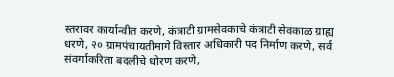स्तरावर कार्यान्वीत करणे, कंत्राटी ग्रामसेवकाचे कंत्राटी सेवकाळ ग्राह्य धरणे, २० ग्रामपंचायतीमागे विस्तार अधिकारी पद निर्माण करणे, सर्व संवर्गाकरिता बदलीचे धोरण करणे,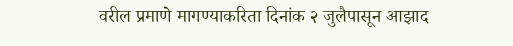वरील प्रमाणे मागण्याकरिता दिनांक २ जुलैपासून आझाद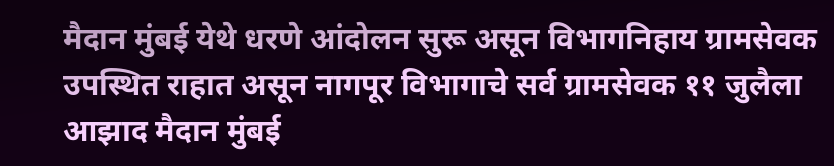मैदान मुंबई येथे धरणे आंदोलन सुरू असून विभागनिहाय ग्रामसेवक उपस्थित राहात असून नागपूर विभागाचे सर्व ग्रामसेवक ११ जुलैला आझाद मैदान मुंबई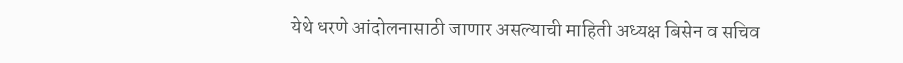येथे धरणे आंदोलनासाठी जाणार असल्याची माहिती अध्यक्ष बिसेन व सचिव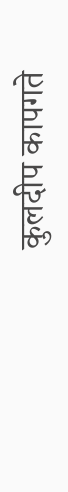कुलदीप कापगते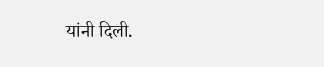यांनी दिली.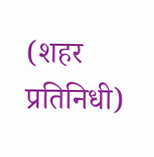(शहर प्रतिनिधी)